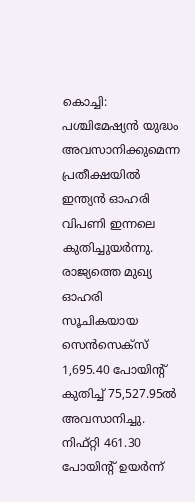കൊച്ചി: പശ്ചിമേഷ്യൻ യുദ്ധം അവസാനിക്കുമെന്ന പ്രതീക്ഷയിൽ ഇന്ത്യൻ ഓഹരി വിപണി ഇന്നലെ കുതിച്ചുയർന്നു. രാജ്യത്തെ മുഖ്യ ഓഹരി സൂചികയായ സെൻസെക്സ് 1,695.40 പോയിന്റ് കുതിച്ച് 75,527.95ൽ അവസാനിച്ചു. നിഫ്റ്റി 461.30 പോയിന്റ് ഉയർന്ന്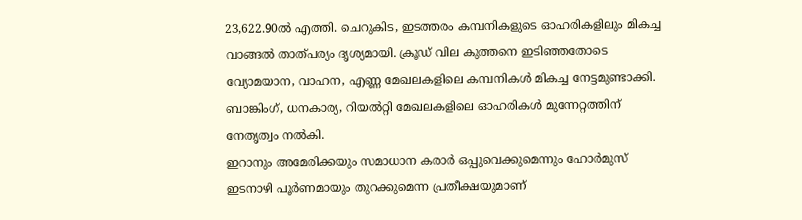23,622.90ൽ എത്തി. ചെറുകിട, ഇടത്തരം കമ്പനികളുടെ ഓഹരികളിലും മികച്ച വാങ്ങൽ താത്പര്യം ദൃശ്യമായി. ക്രൂഡ് വില കുത്തനെ ഇടിഞ്ഞതോടെ വ്യോമയാന, വാഹന, എണ്ണ മേഖലകളിലെ കമ്പനികൾ മികച്ച നേട്ടമുണ്ടാക്കി. ബാങ്കിംഗ്, ധനകാര്യ, റിയൽറ്റി മേഖലകളിലെ ഓഹരികൾ മുന്നേറ്റത്തിന് നേതൃത്വം നൽകി.
ഇറാനും അമേരിക്കയും സമാധാന കരാർ ഒപ്പുവെക്കുമെന്നും ഹോർമുസ് ഇടനാഴി പൂർണമായും തുറക്കുമെന്ന പ്രതീക്ഷയുമാണ്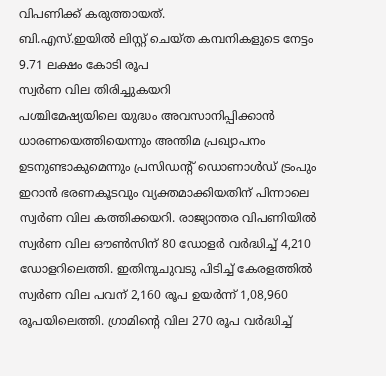വിപണിക്ക് കരുത്തായത്.
ബി.എസ്.ഇയിൽ ലിസ്റ്റ് ചെയ്ത കമ്പനികളുടെ നേട്ടം
9.71 ലക്ഷം കോടി രൂപ
സ്വർണ വില തിരിച്ചുകയറി
പശ്ചിമേഷ്യയിലെ യുദ്ധം അവസാനിപ്പിക്കാൻ ധാരണയെത്തിയെന്നും അന്തിമ പ്രഖ്യാപനം ഉടനുണ്ടാകുമെന്നും പ്രസിഡന്റ് ഡൊണാൾഡ് ട്രംപും ഇറാൻ ഭരണകൂടവും വ്യക്തമാക്കിയതിന് പിന്നാലെ സ്വർണ വില കത്തിക്കയറി. രാജ്യാന്തര വിപണിയിൽ സ്വർണ വില ഔൺസിന് 80 ഡോളർ വർദ്ധിച്ച് 4,210 ഡോളറിലെത്തി. ഇതിനുചുവടു പിടിച്ച് കേരളത്തിൽ സ്വർണ വില പവന് 2,160 രൂപ ഉയർന്ന് 1,08,960 രൂപയിലെത്തി. ഗ്രാമിന്റെ വില 270 രൂപ വർദ്ധിച്ച്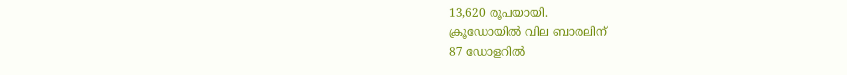13,620 രൂപയായി.
ക്രൂഡോയിൽ വില ബാരലിന്
87 ഡോളറിൽ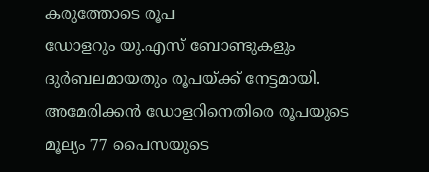കരുത്തോടെ രൂപ
ഡോളറും യു.എസ് ബോണ്ടുകളും ദുർബലമായതും രൂപയ്ക്ക് നേട്ടമായി. അമേരിക്കൻ ഡോളറിനെതിരെ രൂപയുടെ മൂല്യം 77 പൈസയുടെ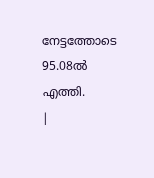നേട്ടത്തോടെ 95.08ൽ എത്തി.
|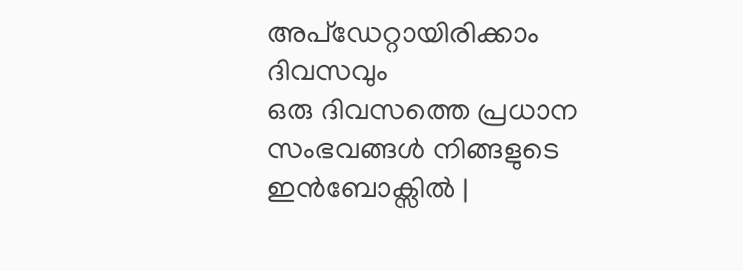അപ്ഡേറ്റായിരിക്കാം ദിവസവും
ഒരു ദിവസത്തെ പ്രധാന സംഭവങ്ങൾ നിങ്ങളുടെ ഇൻബോക്സിൽ |